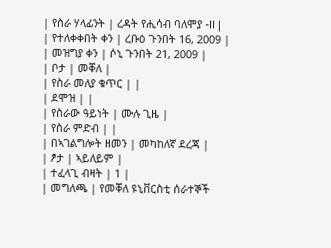| የስራ ሃላፊንት | ረዳት የሒሳብ ባለሞያ -II |
| የተለቀቀበት ቀን | ረቡዕ ጉንበት 16, 2009 |
| መዝግያ ቀን | ሶኒ ጉንበት 21, 2009 |
| ቦታ | መቐለ |
| የስራ መለያ ቁጥር | |
| ደሞዝ | |
| የስራው ዓይነት | ሙሉ ጊዜ |
| የስራ ምድብ | |
| በኣገልግሎት ዘመን | መካከለኛ ደረጃ |
| ፆታ | ኣይለይም |
| ተፈላጊ ብዛት | 1 |
| መግለጫ | የመቐለ ዩኒቨርስቲ ሰራተኞች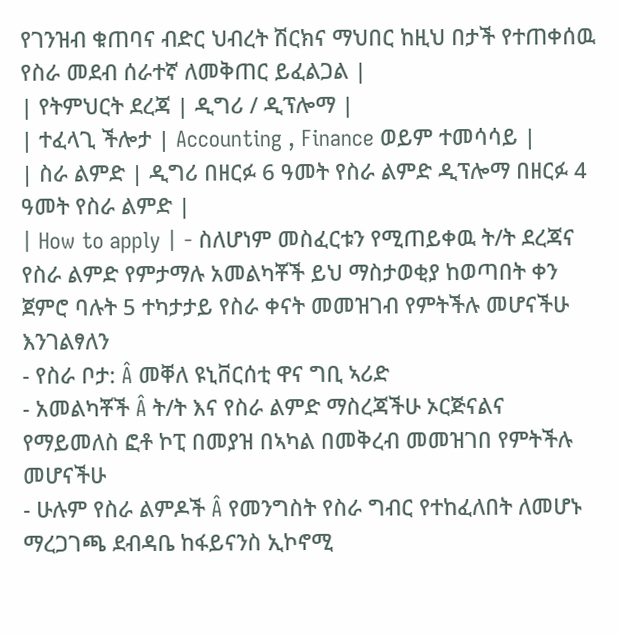የገንዝብ ቁጠባና ብድር ህብረት ሽርክና ማህበር ከዚህ በታች የተጠቀሰዉ የስራ መደብ ሰራተኛ ለመቅጠር ይፈልጋል |
| የትምህርት ደረጃ | ዲግሪ / ዲፕሎማ |
| ተፈላጊ ችሎታ | Accounting , Finance ወይም ተመሳሳይ |
| ስራ ልምድ | ዲግሪ በዘርፉ 6 ዓመት የስራ ልምድ ዲፕሎማ በዘርፉ 4 ዓመት የስራ ልምድ |
| How to apply | - ስለሆነም መስፈርቱን የሚጠይቀዉ ት/ት ደረጃና የስራ ልምድ የምታማሉ አመልካቾች ይህ ማስታወቂያ ከወጣበት ቀን ጀምሮ ባሉት 5 ተካታታይ የስራ ቀናት መመዝገብ የምትችሉ መሆናችሁ እንገልፃለን
- የስራ ቦታ: Â መቐለ ዩኒቨርሰቲ ዋና ግቢ ኣሪድ
- አመልካቾች Â ት/ት እና የስራ ልምድ ማስረጃችሁ ኦርጅናልና የማይመለስ ፎቶ ኮፒ በመያዝ በኣካል በመቅረብ መመዝገበ የምትችሉ መሆናችሁ
- ሁሉም የስራ ልምዶች Â የመንግስት የስራ ግብር የተከፈለበት ለመሆኑ ማረጋገጫ ደብዳቤ ከፋይናንስ ኢኮኖሚ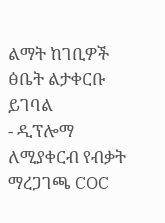ልማት ከገቢዎች ፅቤት ልታቀርቡ ይገባል
- ዲፕሎማ ለሚያቀርብ የብቃት ማረጋገጫ COC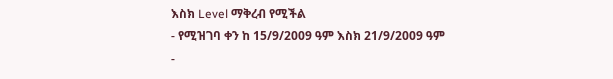እስክ Level ማቅረብ የሚችል
- የሚዝገባ ቀን ከ 15/9/2009 ዓም እስክ 21/9/2009 ዓም
-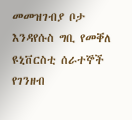መመዝገብያ ቦታ እንዳየሱስ ግቢ የመቐለ ዩኒቨርስቲ ሰራተኞች የገንዘብ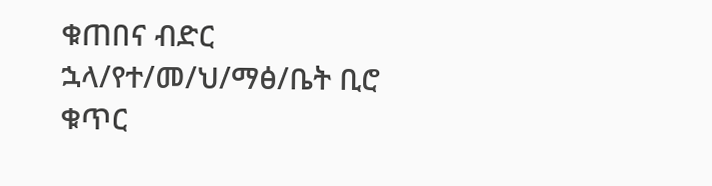ቁጠበና ብድር ኋላ/የተ/መ/ህ/ማፅ/ቤት ቢሮ ቁጥር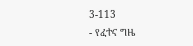3-113
- የፈተና ግዜ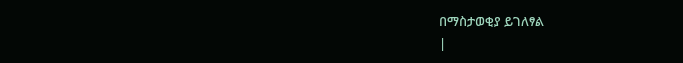በማስታወቂያ ይገለፃል
|